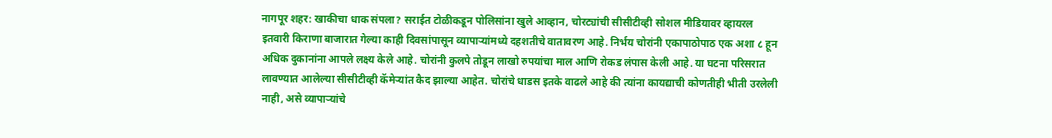नागपूर शहर: खाकीचा धाक संपला? सराईत टोळीकडून पोलिसांना खुले आव्हान, चोरट्यांची सीसीटीव्ही सोशल मीडियावर व्हायरल
इतवारी किराणा बाजारात गेल्या काही दिवसांपासून व्यापाऱ्यांमध्ये दहशतीचे वातावरण आहे. निर्भय चोरांनी एकापाठोपाठ एक अशा ८ हून अधिक दुकानांना आपले लक्ष्य केले आहे. चोरांनी कुलपे तोडून लाखो रुपयांचा माल आणि रोकड लंपास केली आहे. या घटना परिसरात लावण्यात आलेल्या सीसीटीव्ही कॅमेऱ्यांत कैद झाल्या आहेत. चोरांचे धाडस इतके वाढले आहे की त्यांना कायद्याची कोणतीही भीती उरलेली नाही, असे व्यापाऱ्यांचे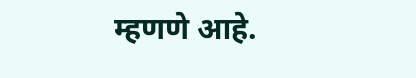म्हणणे आहे.